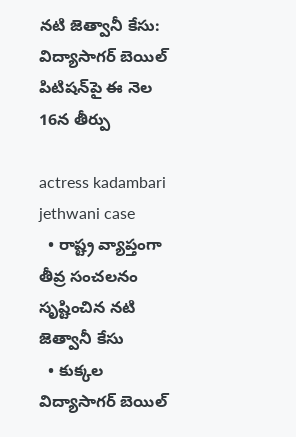నటి జెత్వానీ కేసు: విద్యాసాగర్ బెయిల్ పిటిషన్‌పై ఈ నెల 16న తీర్పు

actress kadambari jethwani case
  • రాష్ట్ర వ్యాప్తంగా తీవ్ర సంచలనం సృష్టించిన నటి జెత్వానీ కేసు
  • కుక్కల విద్యాసాగర్ బెయిల్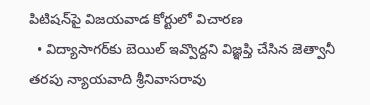పిటిషన్‌పై విజయవాడ కోర్టులో విచారణ
  • విద్యాసాగర్‌కు బెయిల్ ఇవ్వొద్దని విజ్ఞప్తి చేసిన జెత్వానీ తరపు న్యాయవాది శ్రీనివాసరావు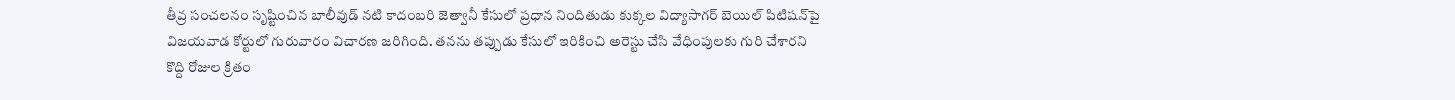తీవ్ర సంచలనం సృష్టించిన బాలీవుడ్ నటి కాదంబరి జెత్వానీ కేసులో ప్రధాన నిందితుడు కుక్కల విద్యాసాగర్ బెయిల్ పిటిషన్‌పై విజయవాడ కోర్టులో గురువారం విచారణ జరిగింది. తనను తప్పుడు కేసులో ఇరికించి అరెస్టు చేసి వేధింపులకు గురి చేశారని కొద్ది రోజుల క్రితం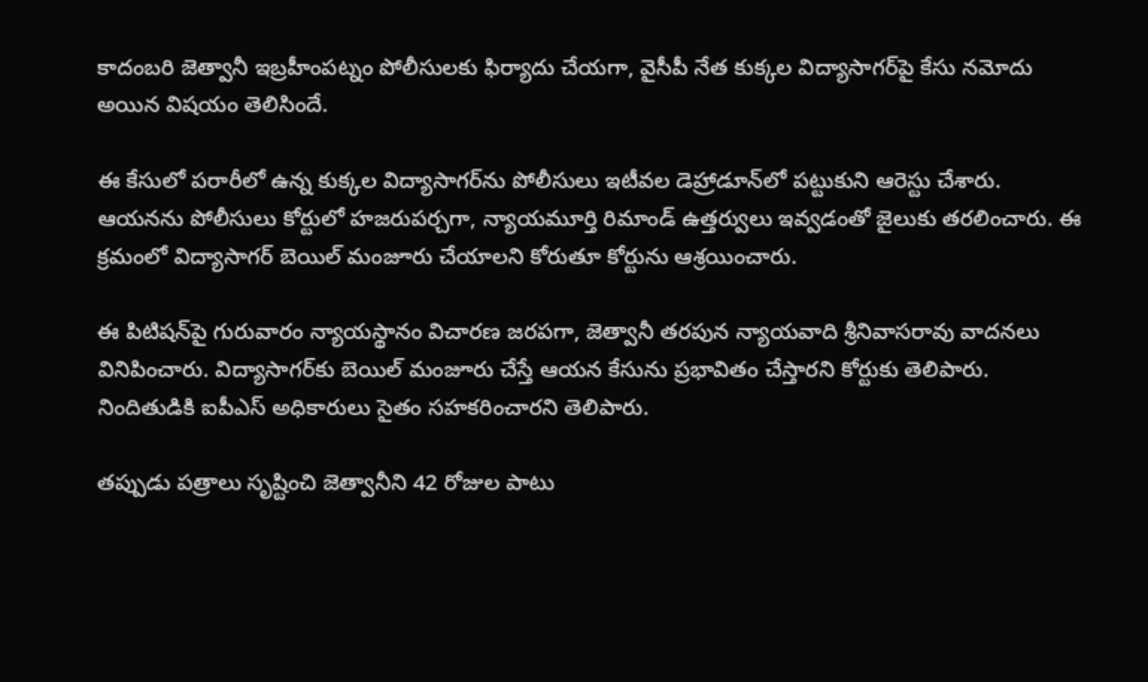కాదంబరి జెత్వానీ ఇబ్రహీంపట్నం పోలీసులకు ఫిర్యాదు చేయగా, వైసీపీ నేత కుక్కల విద్యాసాగర్‌పై కేసు నమోదు అయిన విషయం తెలిసిందే.

ఈ కేసులో పరారీలో ఉన్న కుక్కల విద్యాసాగర్‌ను పోలీసులు ఇటీవల డెహ్రాడూన్‌లో పట్టుకుని ఆరెస్టు చేశారు. ఆయనను పోలీసులు కోర్టులో హజరుపర్చగా, న్యాయమూర్తి రిమాండ్ ఉత్తర్వులు ఇవ్వడంతో జైలుకు తరలించారు. ఈ క్రమంలో విద్యాసాగర్ బెయిల్ మంజూరు చేయాలని కోరుతూ కోర్టును ఆశ్రయించారు.

ఈ పిటిషన్‌పై గురువారం న్యాయస్థానం విచారణ జరపగా, జెత్వానీ తరపున న్యాయవాది శ్రీనివాసరావు వాదనలు వినిపించారు. విద్యాసాగర్‌కు బెయిల్ మంజూరు చేస్తే ఆయన కేసును ప్రభావితం చేస్తారని కోర్టుకు తెలిపారు. నిందితుడికి ఐపీఎస్ అధికారులు సైతం సహకరించారని తెలిపారు.

తప్పుడు పత్రాలు సృష్టించి జెత్వానీని 42 రోజుల పాటు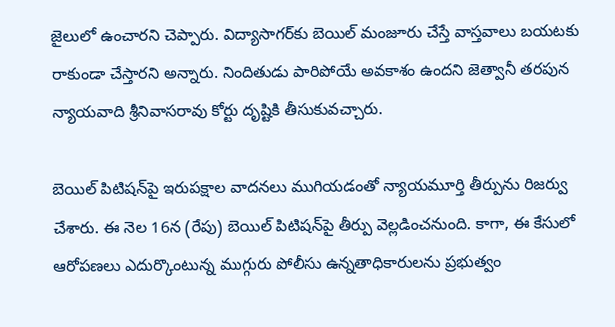జైలులో ఉంచారని చెప్పారు. విద్యాసాగర్‌కు బెయిల్ మంజూరు చేస్తే వాస్తవాలు బయటకు రాకుండా చేస్తారని అన్నారు. నిందితుడు పారిపోయే అవకాశం ఉందని జెత్వానీ తరపున న్యాయవాది శ్రీనివాసరావు కోర్టు దృష్టికి తీసుకువచ్చారు.

బెయిల్ పిటిషన్‌పై ఇరుపక్షాల వాదనలు ముగియడంతో న్యాయమూర్తి తీర్పును రిజర్వు చేశారు. ఈ నెల 16న (రేపు) బెయిల్ పిటిషన్‌‌పై తీర్పు వెల్లడించనుంది. కాగా, ఈ కేసులో ఆరోపణలు ఎదుర్కొంటున్న ముగ్గురు పోలీసు ఉన్నతాధికారులను ప్రభుత్వం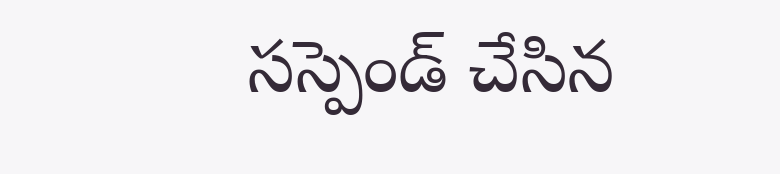సస్పెండ్ చేసిన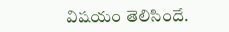విషయం తెలిసిందే.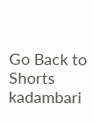Go Back to Shorts
kadambari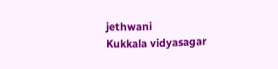jethwani
Kukkala vidyasagar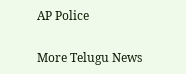AP Police

More Telugu News